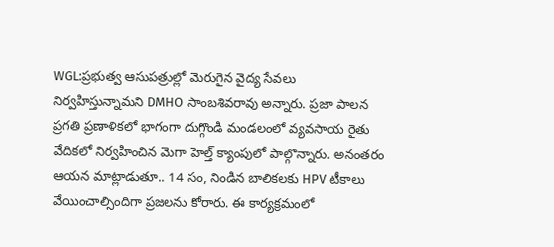WGL:ప్రభుత్వ ఆసుపత్రుల్లో మెరుగైన వైద్య సేవలు నిర్వహిస్తున్నామని DMHO సాంబశివరావు అన్నారు. ప్రజా పాలన ప్రగతి ప్రణాళికలో భాగంగా దుగ్గొండి మండలంలో వ్యవసాయ రైతు వేదికలో నిర్వహించిన మెగా హెల్త్ క్యాంపులో పాల్గొన్నారు. అనంతరం ఆయన మాట్లాడుతూ.. 14 సం, నిండిన బాలికలకు HPV టీకాలు వేయించాల్సిందిగా ప్రజలను కోరారు. ఈ కార్యక్రమంలో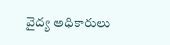వైద్య అధికారులు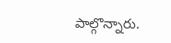పాల్గొన్నారు.